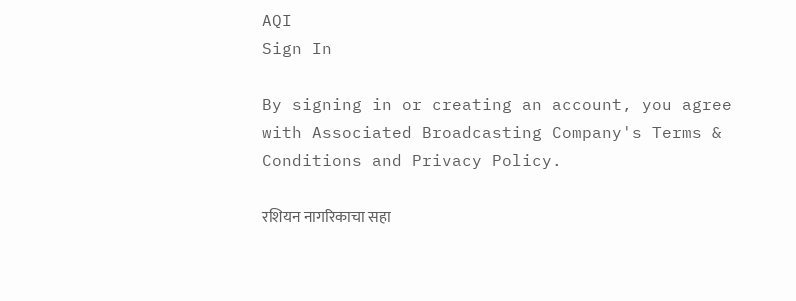AQI
Sign In

By signing in or creating an account, you agree with Associated Broadcasting Company's Terms & Conditions and Privacy Policy.

रशियन नागरिकाचा सहा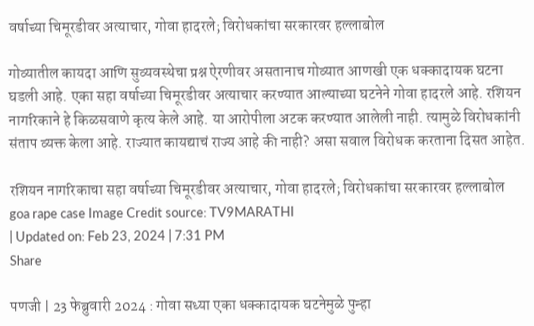वर्षाच्या चिमूरडीवर अत्याचार, गोवा हादरले; विरोधकांचा सरकारवर हल्लाबोल

गोव्यातील कायदा आणि सुव्यवस्थेचा प्रश्न ऐरणीवर असतानाच गोव्यात आणखी एक धक्कादायक घटना घडली आहे. एका सहा वर्षाच्या चिमूरडीवर अत्याचार करण्यात आल्याच्या घटनेने गोवा हादरले आहे. रशियन नागरिकाने हे किळसवाणे कृत्य केले आहे. या आरोपीला अटक करण्यात आलेली नाही. त्यामुळे विरोधकांनी संताप व्यक्त केला आहे. राज्यात कायद्याचं राज्य आहे की नाही? असा सवाल विरोधक करताना दिसत आहेत.

रशियन नागरिकाचा सहा वर्षाच्या चिमूरडीवर अत्याचार, गोवा हादरले; विरोधकांचा सरकारवर हल्लाबोल
goa rape case Image Credit source: TV9MARATHI
| Updated on: Feb 23, 2024 | 7:31 PM
Share

पणजी | 23 फेब्रुवारी 2024 : गोवा सध्या एका धक्कादायक घटनेमुळे पुन्हा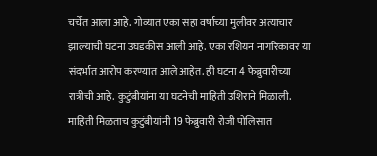चर्चेत आला आहे. गोव्यात एका सहा वर्षाच्या मुलीवर अत्याचार झाल्याची घटना उघडकीस आली आहे. एका रशियन नागरिकावर या संदर्भात आरोप करण्यात आले आहेत. ही घटना 4 फेब्रुवारीच्या रात्रीची आहे. कुटुंबीयांना या घटनेची माहिती उशिराने मिळाली. माहिती मिळताच कुटुंबीयांनी 19 फेब्रुवारी रोजी पोलिसात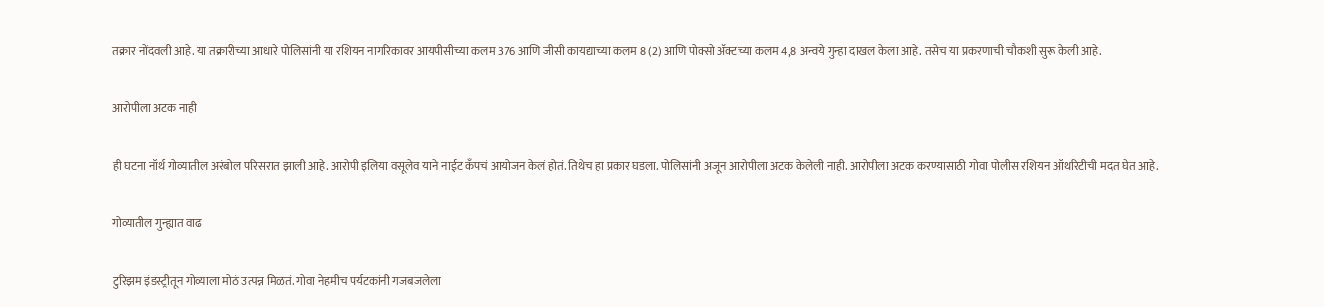तक्रार नोंदवली आहे. या तक्रारीच्या आधारे पोलिसांनी या रशियन नागरिकावर आयपीसीच्या कलम 376 आणि जीसी कायद्याच्या कलम 8 (2) आणि पोक्सो ॲक्टच्या कलम 4,8 अन्वये गुन्हा दाखल केला आहे. तसेच या प्रकरणाची चौकशी सुरू केली आहे.

आरोपीला अटक नाही

ही घटना नॉर्थ गोव्यातील अरंबोल परिसरात झाली आहे. आरोपी इलिया वसूलेव याने नाईट कँपचं आयोजन केलं होतं. तिथेच हा प्रकार घडला. पोलिसांनी अजून आरोपीला अटक केलेली नाही. आरोपीला अटक करण्यासाठी गोवा पोलीस रशियन ऑथरिटीची मदत घेत आहे.

गोव्यातील गुन्ह्यात वाढ

टुरिझम इंडस्ट्रीतून गोव्याला मोठं उत्पन्न मिळतं. गोवा नेहमीच पर्यटकांनी गजबजलेला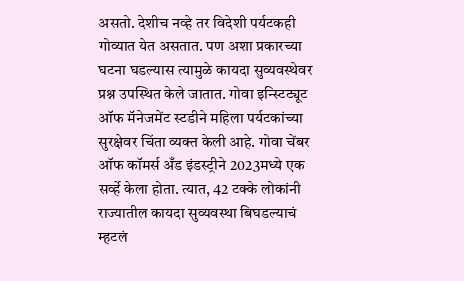असतो. देशीच नव्हे तर विदेशी पर्यटकही गोव्यात येत असतात. पण अशा प्रकारच्या घटना घडल्यास त्यामुळे कायदा सुव्यवस्थेवर प्रश्न उपस्थित केले जातात. गोवा इन्स्टिट्यूट ऑफ मॅनेजमेंट स्टडीने महिला पर्यटकांच्या सुरक्षेवर चिंता व्यक्त केली आहे. गोवा चेंबर ऑफ कॉमर्स अँड इंडस्ट्रीने 2023मध्ये एक सर्व्हे केला होता. त्यात, 42 टक्के लोकांनी राज्यातील कायदा सुव्यवस्था बिघडल्याचं म्हटलं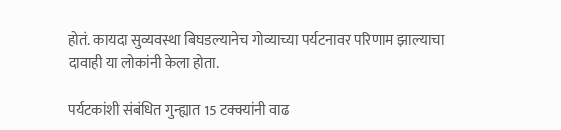होतं. कायदा सुव्यवस्था बिघडल्यानेच गोव्याच्या पर्यटनावर परिणाम झाल्याचा दावाही या लोकांनी केला होता.

पर्यटकांशी संबंधित गुन्ह्यात 15 टक्क्यांनी वाढ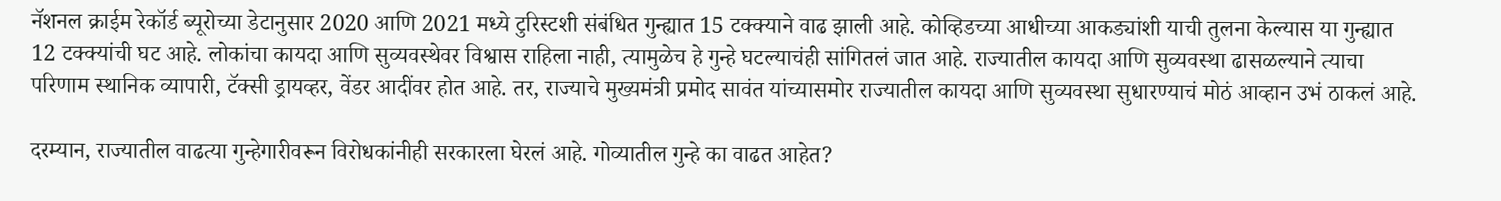नॅशनल क्राईम रेकॉर्ड ब्यूरोच्या डेटानुसार 2020 आणि 2021 मध्ये टुरिस्टशी संबंधित गुन्ह्यात 15 टक्क्याने वाढ झाली आहे. कोव्हिडच्या आधीच्या आकड्यांशी याची तुलना केल्यास या गुन्ह्यात 12 टक्क्यांची घट आहे. लोकांचा कायदा आणि सुव्यवस्थेवर विश्वास राहिला नाही, त्यामुळेच हे गुन्हे घटल्याचंही सांगितलं जात आहे. राज्यातील कायदा आणि सुव्यवस्था ढासळल्याने त्याचा परिणाम स्थानिक व्यापारी, टॅक्सी ड्रायव्हर, वेंडर आदींवर होत आहे. तर, राज्याचे मुख्यमंत्री प्रमोद सावंत यांच्यासमोर राज्यातील कायदा आणि सुव्यवस्था सुधारण्याचं मोठं आव्हान उभं ठाकलं आहे.

दरम्यान, राज्यातील वाढत्या गुन्हेगारीवरून विरोधकांनीही सरकारला घेरलं आहे. गोव्यातील गुन्हे का वाढत आहेत?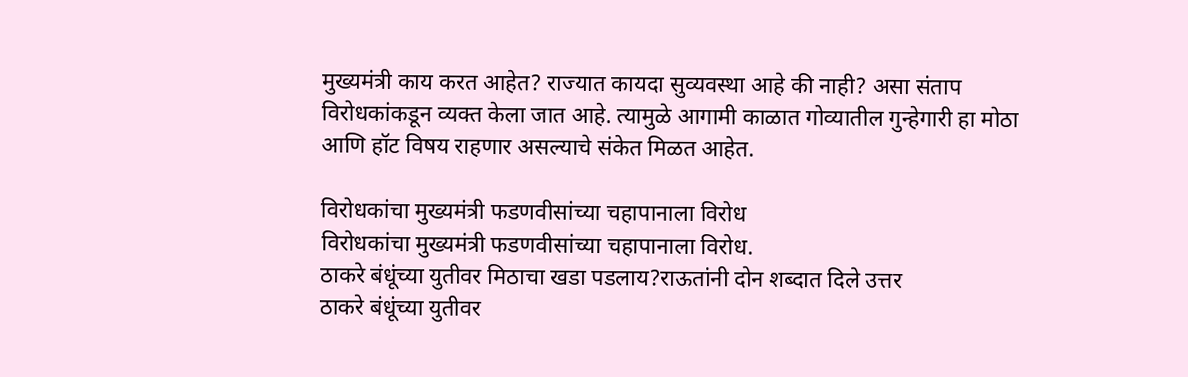मुख्यमंत्री काय करत आहेत? राज्यात कायदा सुव्यवस्था आहे की नाही? असा संताप विरोधकांकडून व्यक्त केला जात आहे. त्यामुळे आगामी काळात गोव्यातील गुन्हेगारी हा मोठा आणि हॉट विषय राहणार असल्याचे संकेत मिळत आहेत.

विरोधकांचा मुख्यमंत्री फडणवीसांच्या चहापानाला विरोध
विरोधकांचा मुख्यमंत्री फडणवीसांच्या चहापानाला विरोध.
ठाकरे बंधूंच्या युतीवर मिठाचा खडा पडलाय?राऊतांनी दोन शब्दात दिले उत्तर
ठाकरे बंधूंच्या युतीवर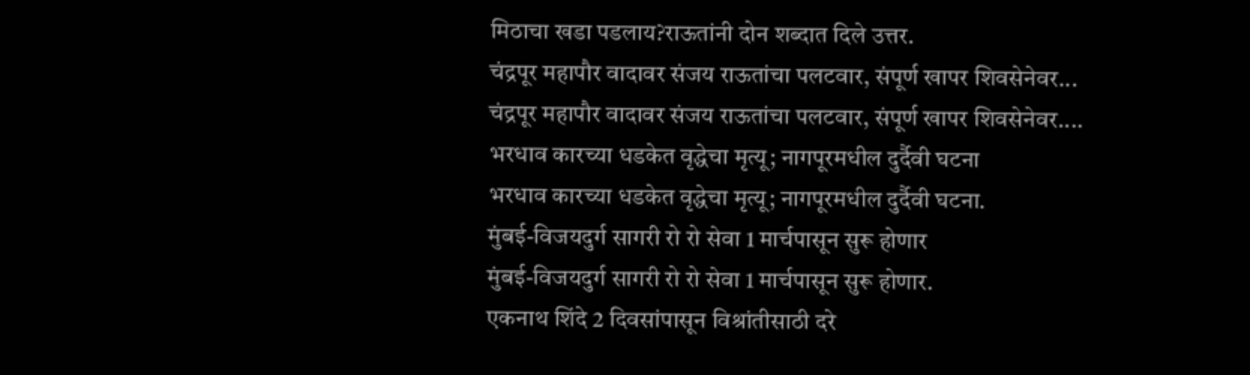मिठाचा खडा पडलाय?राऊतांनी दोन शब्दात दिले उत्तर.
चंद्रपूर महापौर वादावर संजय राऊतांचा पलटवार, संपूर्ण खापर शिवसेनेवर...
चंद्रपूर महापौर वादावर संजय राऊतांचा पलटवार, संपूर्ण खापर शिवसेनेवर....
भरधाव कारच्या धडकेत वृद्धेचा मृत्यू; नागपूरमधील दुर्दैवी घटना
भरधाव कारच्या धडकेत वृद्धेचा मृत्यू; नागपूरमधील दुर्दैवी घटना.
मुंबई-विजयदुर्ग सागरी रो रो सेवा 1 मार्चपासून सुरू होणार
मुंबई-विजयदुर्ग सागरी रो रो सेवा 1 मार्चपासून सुरू होणार.
एकनाथ शिंदे 2 दिवसांपासून विश्रांतीसाठी दरे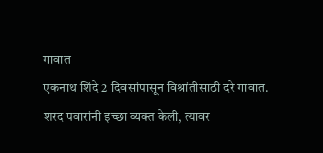गावात
एकनाथ शिंदे 2 दिवसांपासून विश्रांतीसाठी दरे गावात.
शरद पवारांनी इच्छा व्यक्त केली, त्यावर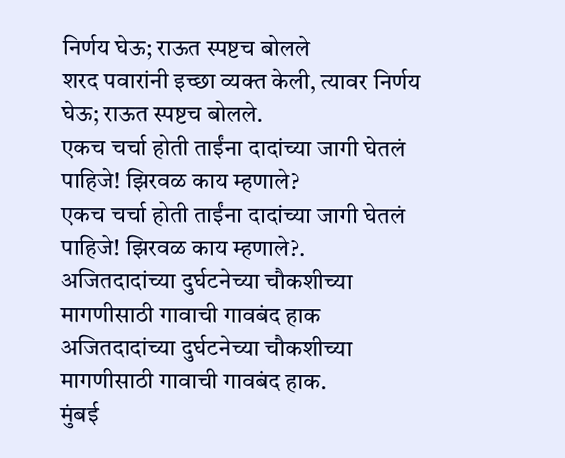निर्णय घेऊ; राऊत स्पष्टच बोलले
शरद पवारांनी इच्छा व्यक्त केली, त्यावर निर्णय घेऊ; राऊत स्पष्टच बोलले.
एकच चर्चा होती ताईंना दादांच्या जागी घेतलं पाहिजे! झिरवळ काय म्हणाले?
एकच चर्चा होती ताईंना दादांच्या जागी घेतलं पाहिजे! झिरवळ काय म्हणाले?.
अजितदादांच्या दुर्घटनेच्या चौकशीच्या मागणीसाठी गावाची गावबंद हाक
अजितदादांच्या दुर्घटनेच्या चौकशीच्या मागणीसाठी गावाची गावबंद हाक.
मुंबई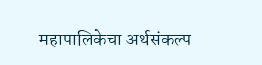महापालिकेचा अर्थसंकल्प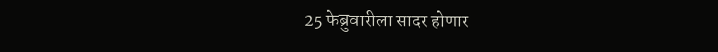25 फेब्रुवारीला सादर होणार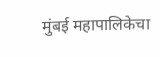मुंबई महापालिकेचा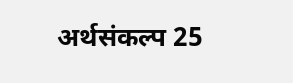अर्थसंकल्प 25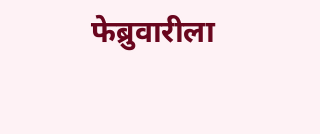फेब्रुवारीला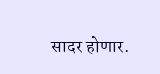सादर होणार.